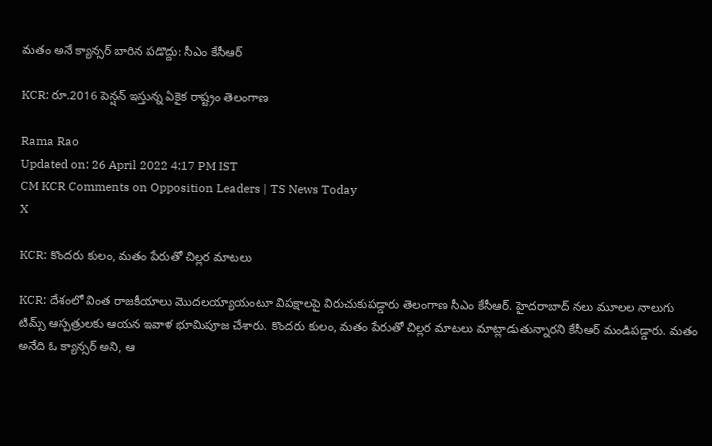మతం అనే క్యాన్సర్‌ బారిన పడొద్దు: సీఎం కేసీఆర్‌

KCR: రూ.2016 పెన్షన్ ఇస్తున్న ఏకైక రాష్ట్రం తెలంగాణ

Rama Rao
Updated on: 26 April 2022 4:17 PM IST
CM KCR Comments on Opposition Leaders | TS News Today
X

KCR: కొందరు కులం, మతం పేరుతో చిల్లర మాటలు

KCR: దేశంలో వింత రాజకీయాలు మొదలయ్యాయంటూ విపక్షాలపై విరుచుకుపడ్డారు తెలంగాణ సీఎం కేసీఆర్. హైదరాబాద్ నలు మూలల నాలుగు టిమ్స్ ఆస్పత్రులకు ఆయన ఇవాళ భూమిపూజ చేశారు. కొందరు కులం, మతం పేరుతో చిల్లర మాటలు మాట్లాడుతున్నారని కేసీఆర్ మండిపడ్డారు. మతం అనేది ఓ క్యాన్సర్‌ అని, ఆ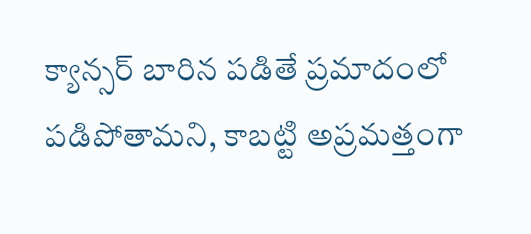క్యాన్సర్‌ బారిన పడితే ప్రమాదంలో పడిపోతామని, కాబట్టి అప్రమత్తంగా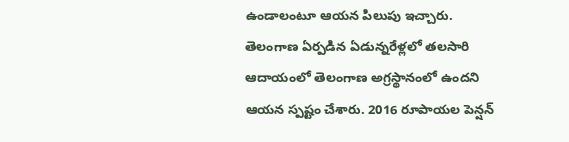ఉండాలంటూ ఆయన పిలుపు ఇచ్చారు. తెలంగాణ ఏర్పడిన ఏడున్నరేళ్లలో తలసారి ఆదాయంలో తెలంగాణ అగ్రస్థానంలో ఉందని ఆయన స్పష్టం చేశారు. 2016 రూపాయల పెన్షన్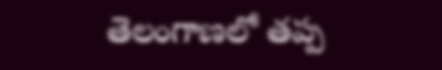తెలంగాణలో తప్ప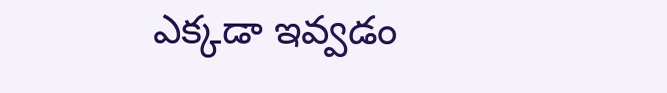ఎక్కడా ఇవ్వడం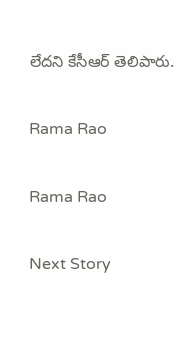లేదని కేసీఆర్ తెలిపారు.

Rama Rao

Rama Rao

Next Story